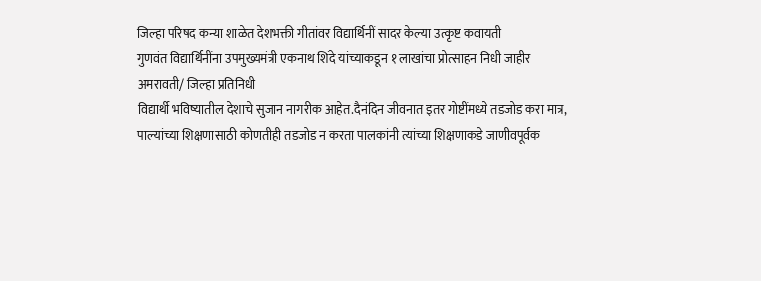जिल्हा परिषद कन्या शाळेत देशभक्ती गीतांवर विद्यार्थिनीं सादर केल्या उत्कृष्ट कवायती
गुणवंत विद्यार्थिनींना उपमुख्यमंत्री एकनाथ शिंदे यांच्याकडून १ लाखांचा प्रोत्साहन निधी जाहीर
अमरावती/ जिल्हा प्रतिनिधी
विद्यार्थी भविष्यातील देशाचे सुजान नागरीक आहेत.दैनंदिन जीवनात इतर गोष्टींमध्ये तडजोड करा मात्र, पाल्यांच्या शिक्षणासाठी कोणतीही तडजोड न करता पालकांनी त्यांच्या शिक्षणाकडे जाणीवपूर्वक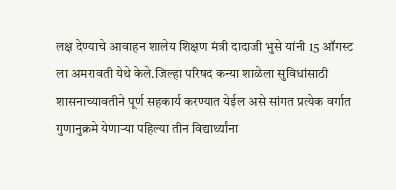लक्ष देण्याचे आवाहन शालेय शिक्षण मंत्री दादाजी भुसे यांनी 15 ऑगस्ट ला अमरावती येथे केले.जिल्हा परिषद कन्या शाळेला सुविधांसाठी शासनाच्यावतीने पूर्ण सहकार्य करण्यात येईल असे सांगत प्रत्येक वर्गात गुणानुक्रमे येणाऱ्या पहिल्या तीन विद्यार्थ्यांना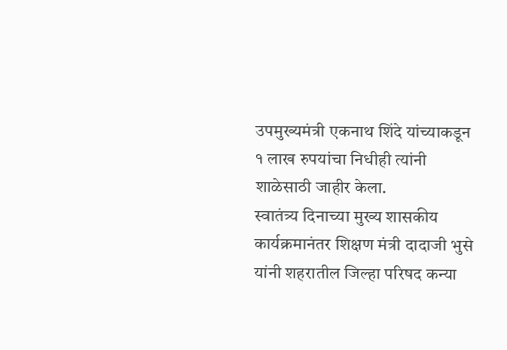उपमुख्यमंत्री एकनाथ शिंदे यांच्याकडून १ लाख रुपयांचा निधीही त्यांनी शाळेसाठी जाहीर केला.
स्वातंत्र्य दिनाच्या मुख्य शासकीय कार्यक्रमानंतर शिक्षण मंत्री दादाजी भुसे यांनी शहरातील जिल्हा परिषद कन्या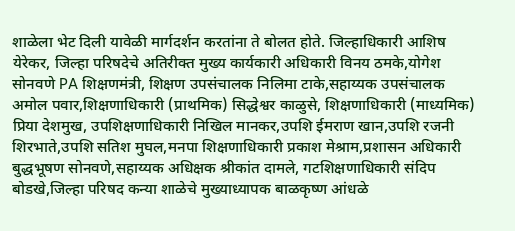शाळेला भेट दिली यावेळी मार्गदर्शन करतांना ते बोलत होते. जिल्हाधिकारी आशिष येरेकर, जिल्हा परिषदेचे अतिरीक्त मुख्य कार्यकारी अधिकारी विनय ठमके,योगेश सोनवणे PA शिक्षणमंत्री, शिक्षण उपसंचालक निलिमा टाके,सहाय्यक उपसंचालक अमोल पवार,शिक्षणाधिकारी (प्राथमिक) सिद्धेश्वर काळुसे, शिक्षणाधिकारी (माध्यमिक) प्रिया देशमुख, उपशिक्षणाधिकारी निखिल मानकर,उपशि ईमराण खान,उपशि रजनी शिरभाते,उपशि सतिश मुघल,मनपा शिक्षणाधिकारी प्रकाश मेश्राम,प्रशासन अधिकारी बुद्धभूषण सोनवणे,सहाय्यक अधिक्षक श्रीकांत दामले, गटशिक्षणाधिकारी संदिप बोडखे,जिल्हा परिषद कन्या शाळेचे मुख्याध्यापक बाळकृष्ण आंधळे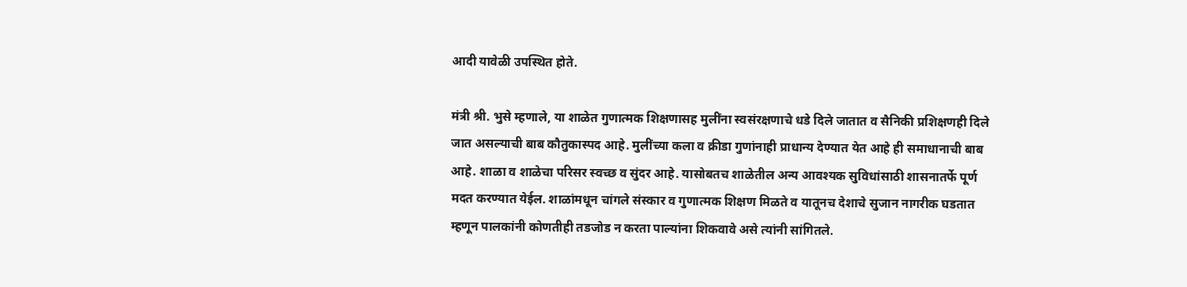आदी यावेळी उपस्थित होते.

मंत्री श्री. भुसे म्हणाले, या शाळेत गुणात्मक शिक्षणासह मुलींना स्वसंरक्षणाचे धडे दिले जातात व सैनिकी प्रशिक्षणही दिले जात असल्याची बाब कौतुकास्पद आहे. मुलींच्या कला व क्रीडा गुणांनाही प्राधान्य देण्यात येत आहे ही समाधानाची बाब आहे. शाळा व शाळेचा परिसर स्वच्छ व सुंदर आहे. यासोबतच शाळेतील अन्य आवश्यक सुविधांसाठी शासनातर्फे पूर्ण मदत करण्यात येईल. शाळांमधून चांगले संस्कार व गुणात्मक शिक्षण मिळते व यातूनच देशाचे सुजान नागरीक घडतात म्हणून पालकांनी कोणतीही तडजोड न करता पाल्यांना शिकवावे असे त्यांनी सांगितले.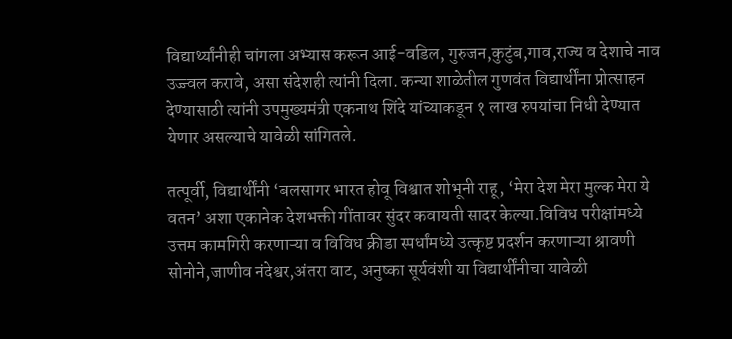विद्यार्थ्यांनीही चांगला अभ्यास करून आई-वडिल, गुरुजन,कुटुंब,गाव,राज्य व देशाचे नाव उज्ज्वल करावे, असा संदेशही त्यांनी दिला. कन्या शाळेतील गुणवंत विद्यार्थींना प्रोत्साहन देण्यासाठी त्यांनी उपमुख्यमंत्री एकनाथ शिंदे यांच्याकडून १ लाख रुपयांचा निधी देण्यात येणार असल्याचे यावेळी सांगितले.

तत्पूर्वी, विद्यार्थींनी ‘बलसागर भारत होवू विश्वात शोभूनी राहू, ‘मेरा देश मेरा मुल्क मेरा ये वतन’ अशा एकानेक देशभक्ती गींतावर सुंदर कवायती सादर केल्या.विविध परीक्षांमध्ये उत्तम कामगिरी करणाऱ्या व विविध क्रीडा स्पर्धांमध्ये उत्कृष्ट प्रदर्शन करणाऱ्या श्रावणी सोनोने,जाणीव नंदेश्वर,अंतरा वाट, अनुष्का सूर्यवंशी या विद्यार्थींनीचा यावेळी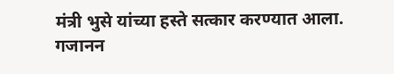मंत्री भुसे यांच्या हस्ते सत्कार करण्यात आला. गजानन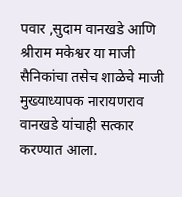पवार ,सुदाम वानखडे आणि श्रीराम मकेश्वर या माजी सैनिकांचा तसेच शाळेचे माजी मुख्याध्यापक नारायणराव वानखडे यांचाही सत्कार करण्यात आला.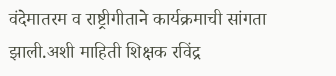वंदेमातरम व राष्ट्रीगीताने कार्यक्रमाची सांगता झाली.अशी माहिती शिक्षक रविंद्र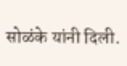सोळंके यांनी दिली.